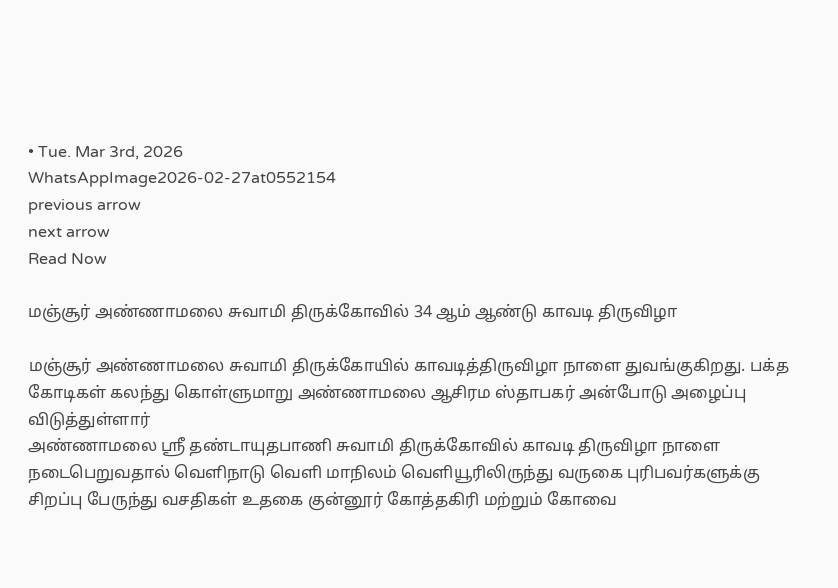• Tue. Mar 3rd, 2026
WhatsAppImage2026-02-27at0552154
previous arrow
next arrow
Read Now

மஞ்சூர் அண்ணாமலை சுவாமி திருக்கோவில் 34 ஆம் ஆண்டு காவடி திருவிழா

மஞ்சூர் அண்ணாமலை சுவாமி திருக்கோயில் காவடித்திருவிழா நாளை துவங்குகிறது. பக்த கோடிகள் கலந்து கொள்ளுமாறு அண்ணாமலை ஆசிரம ஸ்தாபகர் அன்போடு அழைப்பு விடுத்துள்ளார்
அண்ணாமலை ஸ்ரீ தண்டாயுதபாணி சுவாமி திருக்கோவில் காவடி திருவிழா நாளை நடைபெறுவதால் வெளிநாடு வெளி மாநிலம் வெளியூரிலிருந்து வருகை புரிபவர்களுக்கு சிறப்பு பேருந்து வசதிகள் உதகை குன்னூர் கோத்தகிரி மற்றும் கோவை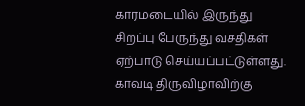காரமடையில் இருந்து சிறப்பு பேருந்து வசதிகள் ஏற்பாடு செய்யப்பட்டுள்ளது. காவடி திருவிழாவிற்கு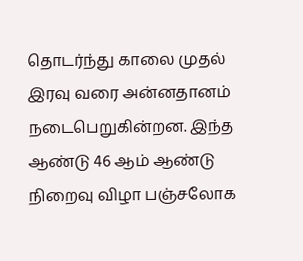தொடர்ந்து காலை முதல் இரவு வரை அன்னதானம் நடைபெறுகின்றன. இந்த ஆண்டு 46 ஆம் ஆண்டு நிறைவு விழா பஞ்சலோக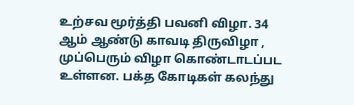உற்சவ மூர்த்தி பவனி விழா. 34 ஆம் ஆண்டு காவடி திருவிழா , முப்பெரும் விழா கொண்டாடப்பட உள்ளன. பக்த கோடிகள் கலந்து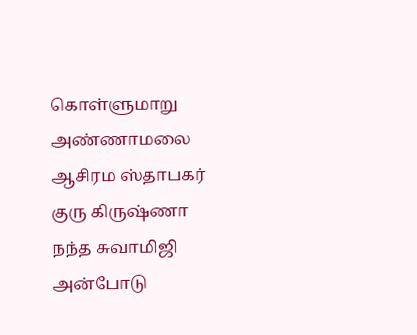கொள்ளுமாறு அண்ணாமலை ஆசிரம ஸ்தாபகர் குரு கிருஷ்ணா நந்த சுவாமிஜி அன்போடு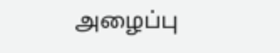அழைப்பு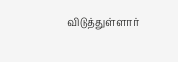விடுத்துள்ளார்